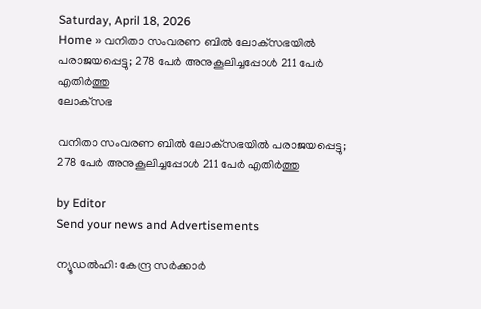Saturday, April 18, 2026
Home » വനിതാ സംവരണ ബിൽ ലോക്‌സഭയിൽ പരാജയപ്പെട്ടു; 278 പേർ അനുകൂലിച്ചപ്പോൾ 211 പേർ എതിർത്തു
ലോക്‌സഭ

വനിതാ സംവരണ ബിൽ ലോക്‌സഭയിൽ പരാജയപ്പെട്ടു; 278 പേർ അനുകൂലിച്ചപ്പോൾ 211 പേർ എതിർത്തു

by Editor
Send your news and Advertisements

ന്യൂഡൽഹി: കേന്ദ്ര സർക്കാർ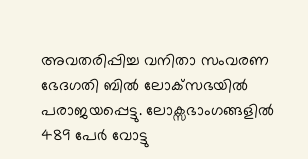അവതരിപ്പിച്ച വനിതാ സംവരണ ഭേദഗതി ബിൽ ലോക്‌സഭയിൽ പരാജയപ്പെട്ടു. ലോക്സഭാംഗങ്ങളിൽ 489 പേർ വോട്ടു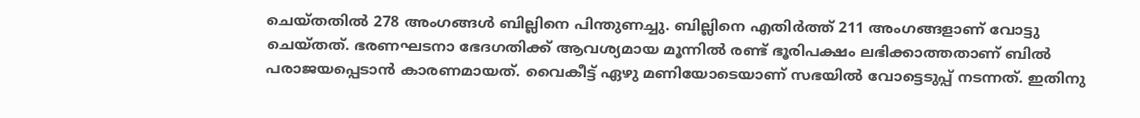ചെയ്‌തതിൽ 278 അംഗങ്ങൾ ബില്ലിനെ പിന്തുണച്ചു. ബില്ലിനെ എതിർത്ത് 211 അംഗങ്ങളാണ് വോട്ടു ചെയ്‌തത്. ഭരണഘടനാ ഭേദഗതിക്ക് ആവശ്യമായ മൂന്നിൽ രണ്ട് ഭൂരിപക്ഷം ലഭിക്കാത്തതാണ് ബിൽ പരാജയപ്പെടാൻ കാരണമായത്. വൈകീട്ട് ഏഴു മണിയോടെയാണ് സഭയിൽ വോട്ടെടുപ്പ് നടന്നത്. ഇതിനു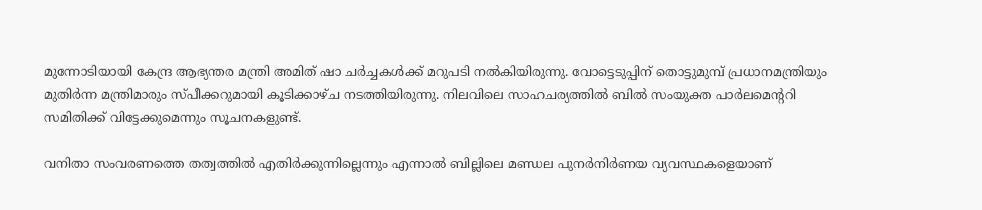മുന്നോടിയായി കേന്ദ്ര ആഭ്യന്തര മന്ത്രി അമിത് ഷാ ചർച്ചകൾക്ക് മറുപടി നൽകിയിരുന്നു. വോട്ടെടുപ്പിന് തൊട്ടുമുമ്പ് പ്രധാനമന്ത്രിയും മുതിർന്ന മന്ത്രിമാരും സ്പീക്കറുമായി കൂടിക്കാഴ്‌ച നടത്തിയിരുന്നു. നിലവിലെ സാഹചര്യത്തിൽ ബിൽ സംയുക്ത പാർലമെന്ററി സമിതിക്ക് വിട്ടേക്കുമെന്നും സൂചനകളുണ്ട്.

വനിതാ സംവരണത്തെ തത്വത്തിൽ എതിർക്കുന്നില്ലെന്നും എന്നാൽ ബില്ലിലെ മണ്ഡല പുനർനിർണയ വ്യവസ്ഥകളെയാണ്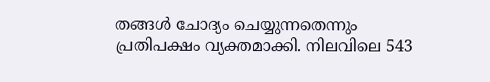തങ്ങൾ ചോദ്യം ചെയ്യുന്നതെന്നും പ്രതിപക്ഷം വ്യക്തമാക്കി. നിലവിലെ 543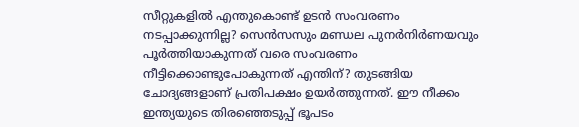സീറ്റുകളിൽ എന്തുകൊണ്ട് ഉടൻ സംവരണം നടപ്പാക്കുന്നില്ല? സെൻസസും മണ്ഡല പുനർനിർണയവും പൂർത്തിയാകുന്നത് വരെ സംവരണം നീട്ടിക്കൊണ്ടുപോകുന്നത് എന്തിന്? തുടങ്ങിയ ചോദ്യങ്ങളാണ് പ്രതിപക്ഷം ഉയർത്തുന്നത്. ഈ നീക്കം ഇന്ത്യയുടെ തിരഞ്ഞെടുപ്പ് ഭൂപടം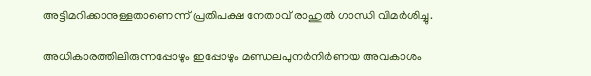അട്ടിമറിക്കാനുള്ളതാണെന്ന് പ്രതിപക്ഷ നേതാവ് രാഹുൽ ഗാന്ധി വിമർശിച്ചു.

അധികാരത്തിലിരുന്നപ്പോഴും ഇപ്പോഴും മണ്ഡലപുനർനിർണയ അവകാശം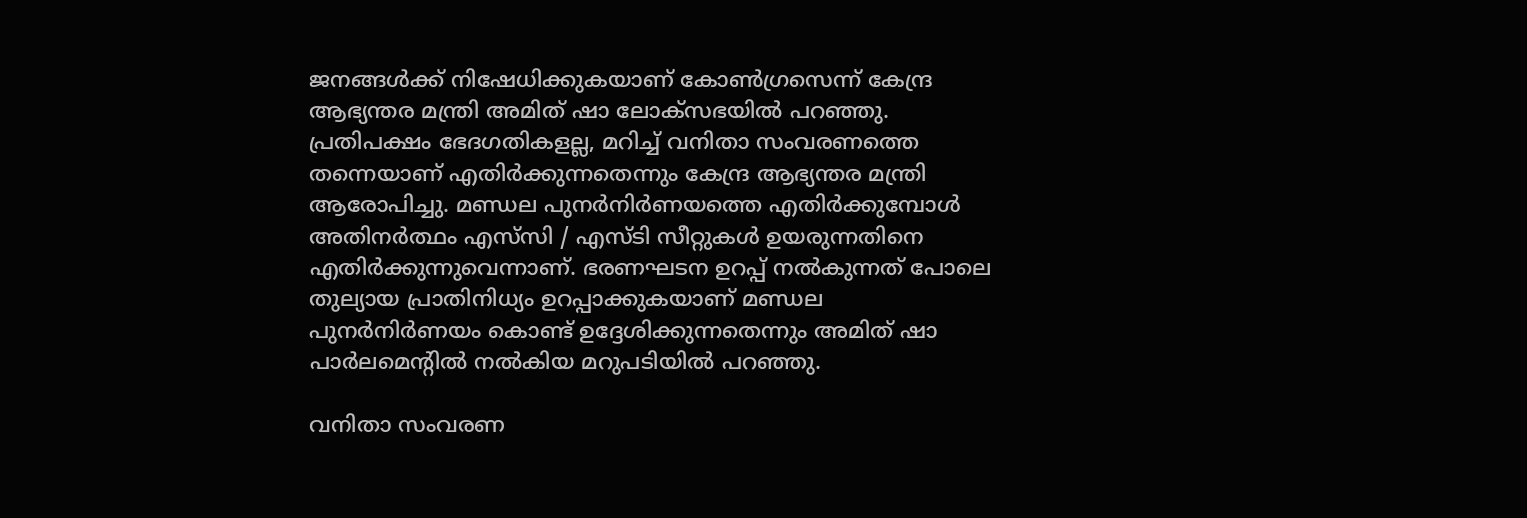ജനങ്ങൾക്ക് നിഷേധിക്കുകയാണ് കോൺഗ്രസെന്ന് കേന്ദ്ര ആഭ്യന്തര മന്ത്രി അമിത് ഷാ ലോക്സഭയിൽ പറഞ്ഞു. പ്രതിപക്ഷം ഭേദഗതികളല്ല, മറിച്ച് വനിതാ സംവരണത്തെ തന്നെയാണ് എതിര്‍ക്കുന്നതെന്നും കേന്ദ്ര ആഭ്യന്തര മന്ത്രി ആരോപിച്ചു. മണ്ഡല പുനര്‍നിര്‍ണയത്തെ എതിര്‍ക്കുമ്പോള്‍ അതിനര്‍ത്ഥം എസ്‌സി / എസ്ടി സീറ്റുകള്‍ ഉയരുന്നതിനെ എതിര്‍ക്കുന്നുവെന്നാണ്. ഭരണഘടന ഉറപ്പ് നല്‍കുന്നത് പോലെ തുല്യായ പ്രാതിനിധ്യം ഉറപ്പാക്കുകയാണ് മണ്ഡല പുനര്‍നിര്‍ണയം കൊണ്ട് ഉദ്ദേശിക്കുന്നതെന്നും അമിത് ഷാ പാര്‍ലമെന്റില്‍ നല്‍കിയ മറുപടിയില്‍ പറഞ്ഞു.

വനിതാ സംവരണ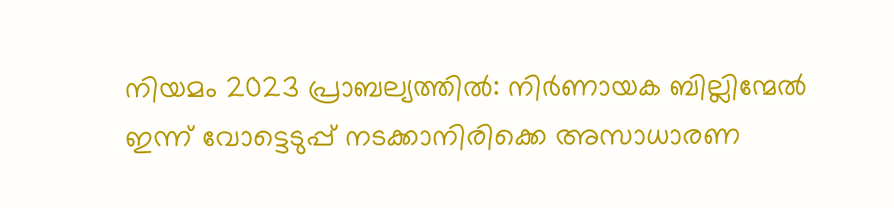നിയമം 2023 പ്രാബല്യത്തിൽ: നിർണായക ബില്ലിന്മേൽ ഇന്ന് വോട്ടെടുപ്പ് നടക്കാനിരിക്കെ അസാധാരണ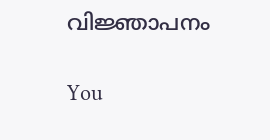വിജ്ഞാപനം

You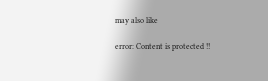may also like

error: Content is protected !!